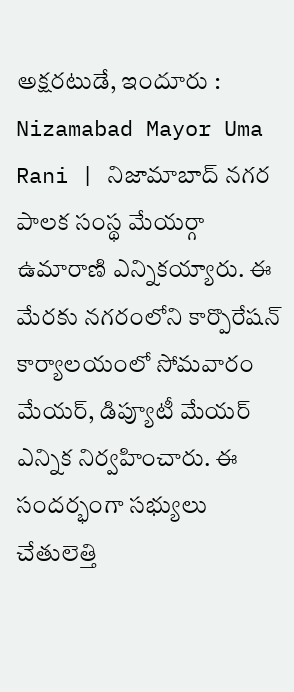అక్షరటుడే, ఇందూరు : Nizamabad Mayor Uma Rani | నిజామాబాద్ నగర పాలక సంస్థ మేయర్గా ఉమారాణి ఎన్నికయ్యారు. ఈ మేరకు నగరంలోని కార్పొరేషన్ కార్యాలయంలో సోమవారం మేయర్, డిప్యూటీ మేయర్ ఎన్నిక నిర్వహించారు. ఈ సందర్భంగా సభ్యులు చేతులెత్తి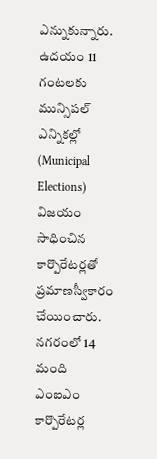ఎన్నుకున్నారు. ఉదయం 11 గంటలకు మున్సిపల్ ఎన్నికల్లో (Municipal Elections) విజయం సాధించిన కార్పొరేటర్లతో ప్రమాణస్వీకారం చేయించారు.
నగరంలో 14 మంది ఎంఐఎం కార్పొరేటర్ల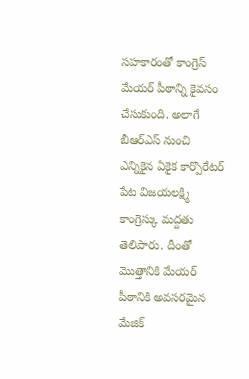సహకారంతో కాంగ్రెస్ మేయర్ పీఠాన్ని కైవసం చేసుకుంది. అలాగే బీఆర్ఎస్ నుంచి ఎన్నికైన ఏకైక కార్పొరేటర్ పేట విజయలక్ష్మి కాంగ్రెస్కు మద్దతు తెలిపారు. దీంతో మొత్తానికి మేయర్ పీఠానికి అవసరమైన మేజిక్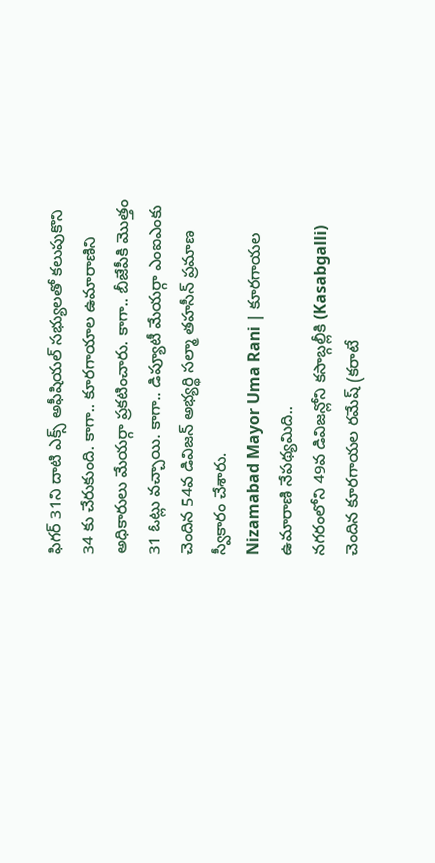ఫిగర్ 31ని దాటి ఎక్స్ అఫీషియల్ సభ్యులతో కలుపుకొని 34 కు చేరుకుంది. కాగా.. కూరగాయాల ఉమారాణిని అధికారులు మేయర్గా ప్రకటించారు. కాగా.. బీజేపీకి మొత్తం 31 ఓట్లు వచ్చాయి. కాగా.. డిప్యూటీ మేయర్గా ఎంఐఎంకు చెందిన 54వ డివిజన్ అభ్యర్థి సల్మా తహసీన్ ప్రమాణ స్వీకారం చేశారు.
Nizamabad Mayor Uma Rani | కూరగాయల ఉమారాణి నేపథ్యమిది..
నగరంలోని 49వ డివిజన్లోని కసాబ్గల్లీకి (Kasabgalli) చెందిన కూరగాయల రమేష్ (కరాటే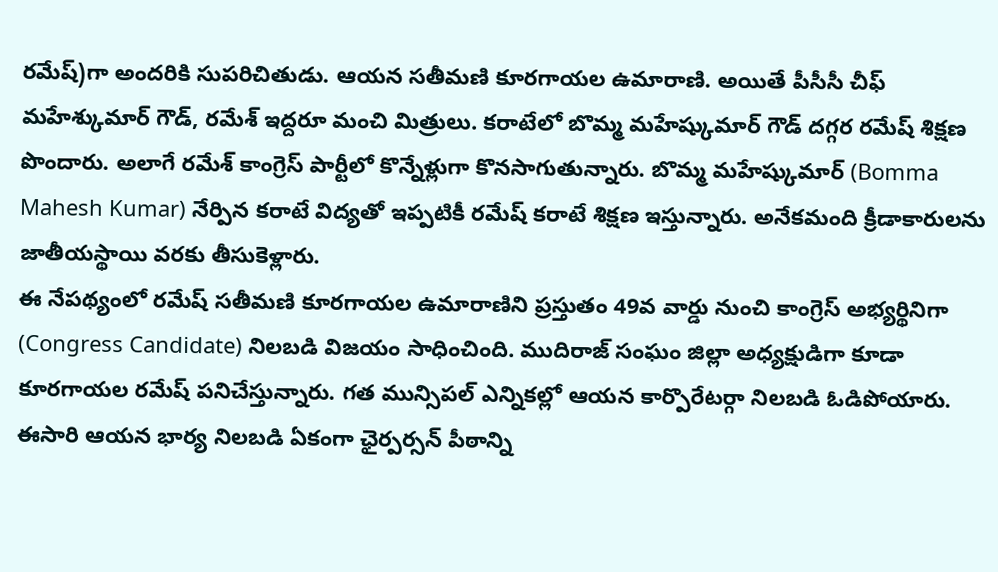రమేష్)గా అందరికి సుపరిచితుడు. ఆయన సతీమణి కూరగాయల ఉమారాణి. అయితే పీసీసీ చీఫ్ మహేశ్కుమార్ గౌడ్, రమేశ్ ఇద్దరూ మంచి మిత్రులు. కరాటేలో బొమ్మ మహేష్కుమార్ గౌడ్ దగ్గర రమేష్ శిక్షణ పొందారు. అలాగే రమేశ్ కాంగ్రెస్ పార్టీలో కొన్నేళ్లుగా కొనసాగుతున్నారు. బొమ్మ మహేష్కుమార్ (Bomma Mahesh Kumar) నేర్పిన కరాటే విద్యతో ఇప్పటికీ రమేష్ కరాటే శిక్షణ ఇస్తున్నారు. అనేకమంది క్రీడాకారులను జాతీయస్థాయి వరకు తీసుకెళ్లారు.
ఈ నేపథ్యంలో రమేష్ సతీమణి కూరగాయల ఉమారాణిని ప్రస్తుతం 49వ వార్డు నుంచి కాంగ్రెస్ అభ్యర్థినిగా (Congress Candidate) నిలబడి విజయం సాధించింది. ముదిరాజ్ సంఘం జిల్లా అధ్యక్షుడిగా కూడా కూరగాయల రమేష్ పనిచేస్తున్నారు. గత మున్సిపల్ ఎన్నికల్లో ఆయన కార్పొరేటర్గా నిలబడి ఓడిపోయారు. ఈసారి ఆయన భార్య నిలబడి ఏకంగా ఛైర్పర్సన్ పీఠాన్ని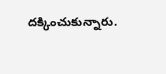దక్కించుకున్నారు.